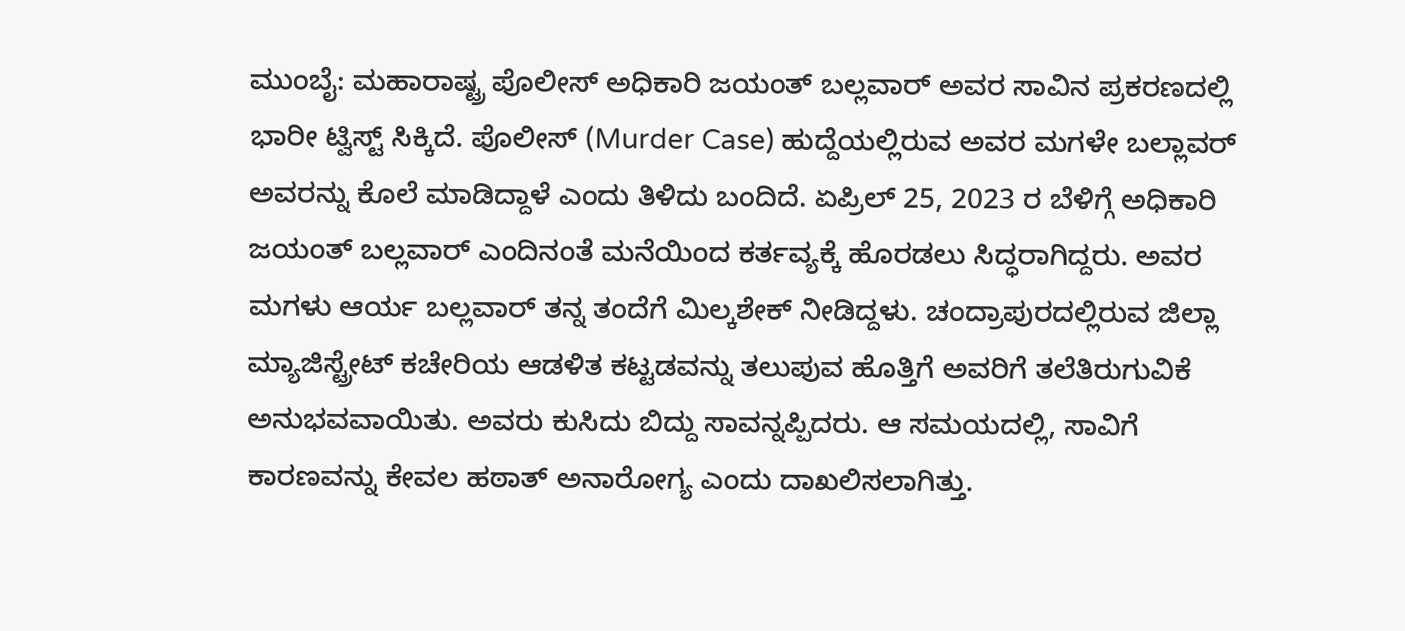ಮುಂಬೈ: ಮಹಾರಾಷ್ಟ್ರ ಪೊಲೀಸ್ ಅಧಿಕಾರಿ ಜಯಂತ್ ಬಲ್ಲವಾರ್ ಅವರ ಸಾವಿನ ಪ್ರಕರಣದಲ್ಲಿ ಭಾರೀ ಟ್ವಿಸ್ಟ್ ಸಿಕ್ಕಿದೆ. ಪೊಲೀಸ್ (Murder Case) ಹುದ್ದೆಯಲ್ಲಿರುವ ಅವರ ಮಗಳೇ ಬಲ್ಲಾವರ್ ಅವರನ್ನು ಕೊಲೆ ಮಾಡಿದ್ದಾಳೆ ಎಂದು ತಿಳಿದು ಬಂದಿದೆ. ಏಪ್ರಿಲ್ 25, 2023 ರ ಬೆಳಿಗ್ಗೆ ಅಧಿಕಾರಿ ಜಯಂತ್ ಬಲ್ಲವಾರ್ ಎಂದಿನಂತೆ ಮನೆಯಿಂದ ಕರ್ತವ್ಯಕ್ಕೆ ಹೊರಡಲು ಸಿದ್ಧರಾಗಿದ್ದರು. ಅವರ ಮಗಳು ಆರ್ಯ ಬಲ್ಲವಾರ್ ತನ್ನ ತಂದೆಗೆ ಮಿಲ್ಕಶೇಕ್ ನೀಡಿದ್ದಳು. ಚಂದ್ರಾಪುರದಲ್ಲಿರುವ ಜಿಲ್ಲಾ ಮ್ಯಾಜಿಸ್ಟ್ರೇಟ್ ಕಚೇರಿಯ ಆಡಳಿತ ಕಟ್ಟಡವನ್ನು ತಲುಪುವ ಹೊತ್ತಿಗೆ ಅವರಿಗೆ ತಲೆತಿರುಗುವಿಕೆ ಅನುಭವವಾಯಿತು. ಅವರು ಕುಸಿದು ಬಿದ್ದು ಸಾವನ್ನಪ್ಪಿದರು. ಆ ಸಮಯದಲ್ಲಿ, ಸಾವಿಗೆ ಕಾರಣವನ್ನು ಕೇವಲ ಹಠಾತ್ ಅನಾರೋಗ್ಯ ಎಂದು ದಾಖಲಿಸಲಾಗಿತ್ತು.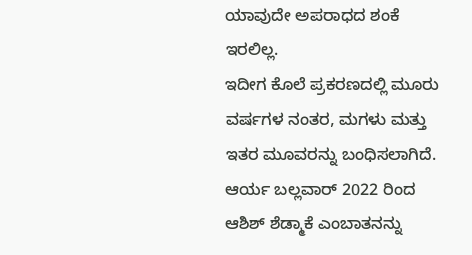ಯಾವುದೇ ಅಪರಾಧದ ಶಂಕೆ ಇರಲಿಲ್ಲ.
ಇದೀಗ ಕೊಲೆ ಪ್ರಕರಣದಲ್ಲಿ ಮೂರು ವರ್ಷಗಳ ನಂತರ, ಮಗಳು ಮತ್ತು ಇತರ ಮೂವರನ್ನು ಬಂಧಿಸಲಾಗಿದೆ. ಆರ್ಯ ಬಲ್ಲವಾರ್ 2022 ರಿಂದ ಆಶಿಶ್ ಶೆಡ್ಮಾಕೆ ಎಂಬಾತನನ್ನು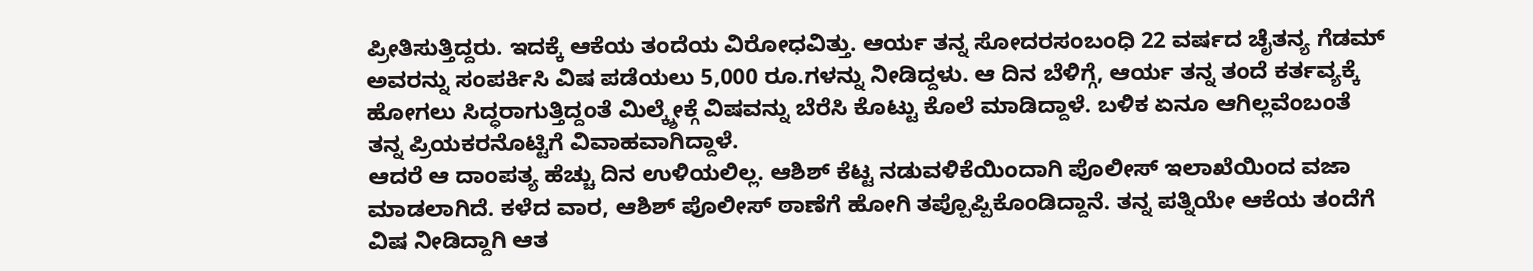ಪ್ರೀತಿಸುತ್ತಿದ್ದರು. ಇದಕ್ಕೆ ಆಕೆಯ ತಂದೆಯ ವಿರೋಧವಿತ್ತು. ಆರ್ಯ ತನ್ನ ಸೋದರಸಂಬಂಧಿ 22 ವರ್ಷದ ಚೈತನ್ಯ ಗೆಡಮ್ ಅವರನ್ನು ಸಂಪರ್ಕಿಸಿ ವಿಷ ಪಡೆಯಲು 5,000 ರೂ.ಗಳನ್ನು ನೀಡಿದ್ದಳು. ಆ ದಿನ ಬೆಳಿಗ್ಗೆ, ಆರ್ಯ ತನ್ನ ತಂದೆ ಕರ್ತವ್ಯಕ್ಕೆ ಹೋಗಲು ಸಿದ್ಧರಾಗುತ್ತಿದ್ದಂತೆ ಮಿಲ್ಕ್ಶೇಕ್ಗೆ ವಿಷವನ್ನು ಬೆರೆಸಿ ಕೊಟ್ಟು ಕೊಲೆ ಮಾಡಿದ್ದಾಳೆ. ಬಳಿಕ ಏನೂ ಆಗಿಲ್ಲವೆಂಬಂತೆ ತನ್ನ ಪ್ರಿಯಕರನೊಟ್ಟಿಗೆ ವಿವಾಹವಾಗಿದ್ದಾಳೆ.
ಆದರೆ ಆ ದಾಂಪತ್ಯ ಹೆಚ್ಚು ದಿನ ಉಳಿಯಲಿಲ್ಲ. ಆಶಿಶ್ ಕೆಟ್ಟ ನಡುವಳಿಕೆಯಿಂದಾಗಿ ಪೊಲೀಸ್ ಇಲಾಖೆಯಿಂದ ವಜಾ ಮಾಡಲಾಗಿದೆ. ಕಳೆದ ವಾರ, ಆಶಿಶ್ ಪೊಲೀಸ್ ಠಾಣೆಗೆ ಹೋಗಿ ತಪ್ಪೊಪ್ಪಿಕೊಂಡಿದ್ದಾನೆ. ತನ್ನ ಪತ್ನಿಯೇ ಆಕೆಯ ತಂದೆಗೆ ವಿಷ ನೀಡಿದ್ದಾಗಿ ಆತ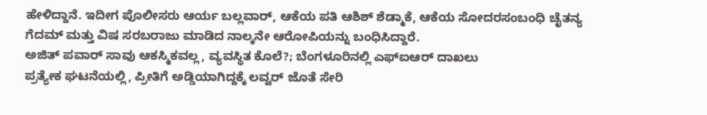ಹೇಳಿದ್ದಾನೆ. ಇದೀಗ ಪೊಲೀಸರು ಆರ್ಯ ಬಲ್ಲವಾರ್, ಆಕೆಯ ಪತಿ ಆಶಿಶ್ ಶೆಡ್ಮಾಕೆ, ಆಕೆಯ ಸೋದರಸಂಬಂಧಿ ಚೈತನ್ಯ ಗೆದಮ್ ಮತ್ತು ವಿಷ ಸರಬರಾಜು ಮಾಡಿದ ನಾಲ್ಕನೇ ಆರೋಪಿಯನ್ನು ಬಂಧಿಸಿದ್ದಾರೆ.
ಅಜಿತ್ ಪವಾರ್ ಸಾವು ಆಕಸ್ಮಿಕವಲ್ಲ, ವ್ಯವಸ್ಥಿತ ಕೊಲೆ?; ಬೆಂಗಳೂರಿನಲ್ಲಿ ಎಫ್ಐಆರ್ ದಾಖಲು
ಪ್ರತ್ಯೇಕ ಘಟನೆಯಲ್ಲಿ, ಪ್ರೀತಿಗೆ ಅಡ್ಡಿಯಾಗಿದ್ದಕ್ಕೆ ಲವ್ವರ್ ಜೊತೆ ಸೇರಿ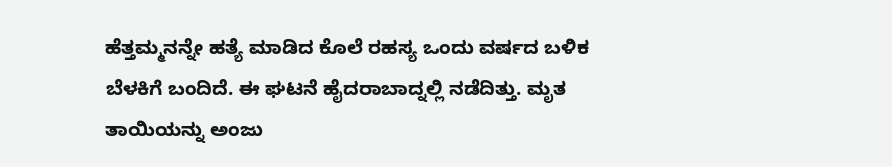ಹೆತ್ತಮ್ಮನನ್ನೇ ಹತ್ಯೆ ಮಾಡಿದ ಕೊಲೆ ರಹಸ್ಯ ಒಂದು ವರ್ಷದ ಬಳಿಕ ಬೆಳಕಿಗೆ ಬಂದಿದೆ. ಈ ಘಟನೆ ಹೈದರಾಬಾದ್ನಲ್ಲಿ ನಡೆದಿತ್ತು. ಮೃತ ತಾಯಿಯನ್ನು ಅಂಜು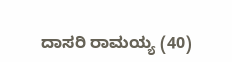ದಾಸರಿ ರಾಮಯ್ಯ (40)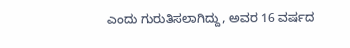ಎಂದು ಗುರುತಿಸಲಾಗಿದ್ದು, ಅವರ 16 ವರ್ಷದ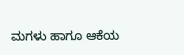ಮಗಳು ಹಾಗೂ ಆಕೆಯ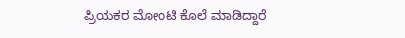ಪ್ರಿಯಕರ ಮೋಂಟಿ ಕೊಲೆ ಮಾಡಿದ್ದಾರೆ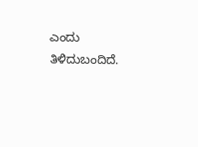ಎಂದು ತಿಳಿದುಬಂದಿದೆ.